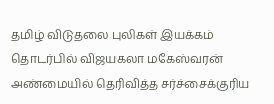தமிழ் விடுதலை புலிகள் இயக்கம் தொடர்பில் விஜயகலா மகேஸ்வரன் அண்மையில் தெரிவித்த சர்ச்சைக்குரிய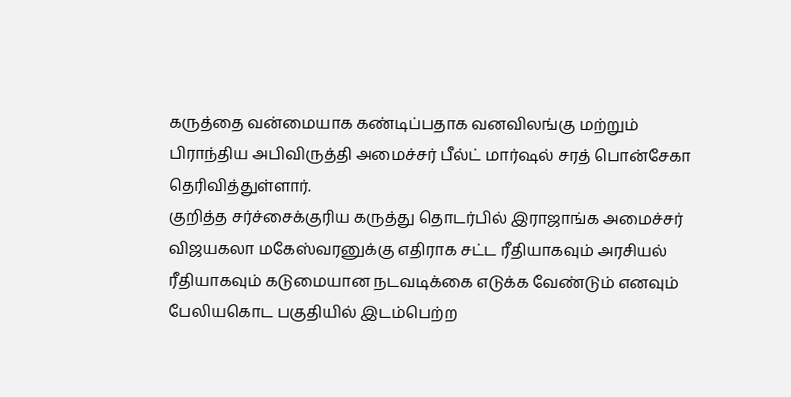கருத்தை வன்மையாக கண்டிப்பதாக வனவிலங்கு மற்றும் பிராந்திய அபிவிருத்தி அமைச்சர் பீல்ட் மார்ஷல் சரத் பொன்சேகா தெரிவித்துள்ளார்.
குறித்த சர்ச்சைக்குரிய கருத்து தொடர்பில் இராஜாங்க அமைச்சர் விஜயகலா மகேஸ்வரனுக்கு எதிராக சட்ட ரீதியாகவும் அரசியல் ரீதியாகவும் கடுமையான நடவடிக்கை எடுக்க வேண்டும் எனவும் பேலியகொட பகுதியில் இடம்பெற்ற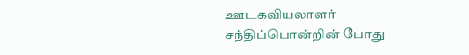ஊடகவியலாளர் சந்திப்பொன்றின் போது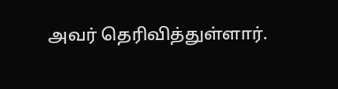அவர் தெரிவித்துள்ளார்.